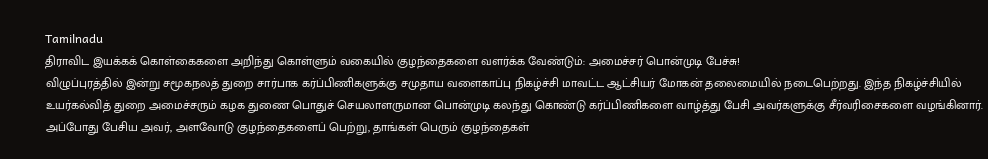Tamilnadu
திராவிட இயக்கக் கொள்கைகளை அறிந்து கொள்ளும் வகையில் குழந்தைகளை வளர்க்க வேண்டும்: அமைச்சர் பொன்முடி பேச்சு!
விழுப்புரத்தில் இன்று சமூகநலத் துறை சார்பாக கர்ப்பிணிகளுக்கு சமுதாய வளைகாப்பு நிகழ்ச்சி மாவட்ட ஆட்சியர் மோகன் தலைமையில் நடைபெற்றது. இந்த நிகழ்ச்சியில் உயர்கல்வித் துறை அமைச்சரும் கழக துணை பொதுச் செயலாளருமான பொன்முடி கலந்து கொண்டு கர்ப்பிணிகளை வாழ்த்து பேசி அவர்களுக்கு சீர்வரிசைகளை வழங்கினார்.
அப்போது பேசிய அவர், அளவோடு குழந்தைகளைப் பெற்று, தாங்கள் பெரும் குழந்தைகள்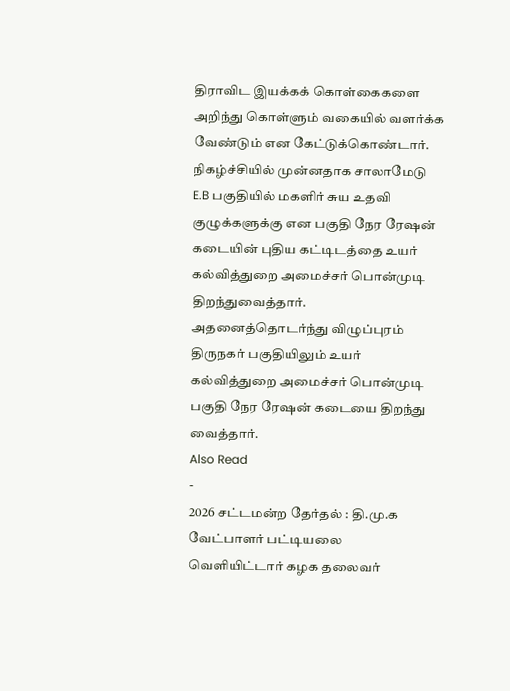திராவிட இயக்கக் கொள்கைகளை அறிந்து கொள்ளும் வகையில் வளர்க்க வேண்டும் என கேட்டுக்கொண்டார்.
நிகழ்ச்சியில் முன்னதாக சாலாமேடு E.B பகுதியில் மகளிர் சுய உதவி குழுக்களுக்கு என பகுதி நேர ரேஷன் கடையின் புதிய கட்டிடத்தை உயர் கல்வித்துறை அமைச்சர் பொன்முடி திறந்துவைத்தார். அதனைத்தொடர்ந்து விழுப்புரம் திருநகர் பகுதியிலும் உயர் கல்வித்துறை அமைச்சர் பொன்முடி பகுதி நேர ரேஷன் கடையை திறந்து வைத்தார்.
Also Read
-
2026 சட்டமன்ற தேர்தல் : தி.மு.க வேட்பாளர் பட்டியலை வெளியிட்டார் கழக தலைவர்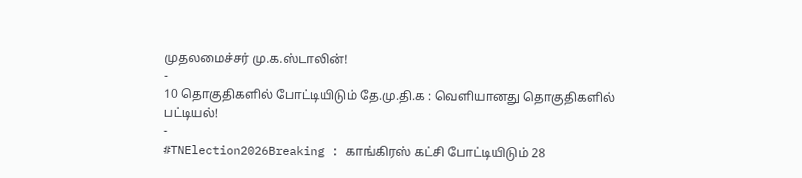முதலமைச்சர் மு.க.ஸ்டாலின்!
-
10 தொகுதிகளில் போட்டியிடும் தே.மு.தி.க : வெளியானது தொகுதிகளில் பட்டியல்!
-
#TNElection2026Breaking : காங்கிரஸ் கட்சி போட்டியிடும் 28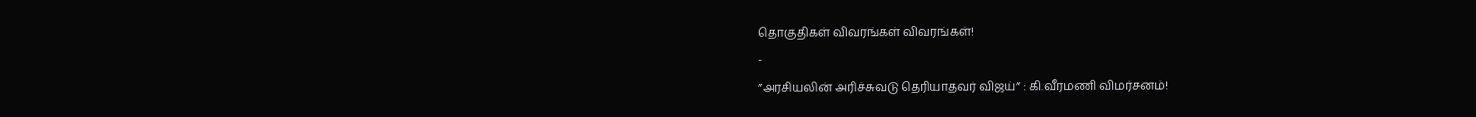தொகுதிகள் விவரங்கள் விவரங்கள்!
-
”அரசியலின் அரிச்சுவடு தெரியாதவர் விஜய்” : கி.வீரமணி விமர்சனம்!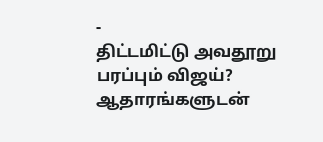-
திட்டமிட்டு அவதூறு பரப்பும் விஜய்? ஆதாரங்களுடன்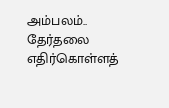அம்பலம்.. தேர்தலை எதிர்கொள்ளத்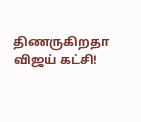திணருகிறதா விஜய் கட்சி!